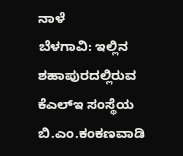ನಾಳೆ
ಬೆಳಗಾವಿ: ಇಲ್ಲಿನ ಶಹಾಪುರದಲ್ಲಿರುವ ಕೆಎಲ್ಇ ಸಂಸ್ಥೆಯ ಬಿ.ಎಂ.ಕಂಕಣವಾಡಿ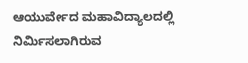ಆಯುರ್ವೇದ ಮಹಾವಿದ್ಯಾಲದಲ್ಲಿ ನಿರ್ಮಿಸಲಾಗಿರುವ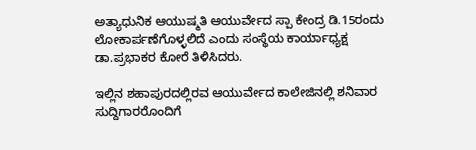ಅತ್ಯಾಧುನಿಕ ಆಯುಷ್ಮತಿ ಆಯುರ್ವೇದ ಸ್ಪಾ ಕೇಂದ್ರ ಡಿ.15ರಂದು ಲೋಕಾರ್ಪಣೆಗೊಳ್ಳಲಿದೆ ಎಂದು ಸಂಸ್ಥೆಯ ಕಾರ್ಯಾಧ್ಯಕ್ಷ ಡಾ.ಪ್ರಭಾಕರ ಕೋರೆ ತಿಳಿಸಿದರು.

ಇಲ್ಲಿನ ಶಹಾಪುರದಲ್ಲಿರವ ಆಯುರ್ವೇದ ಕಾಲೇಜಿನಲ್ಲಿ ಶನಿವಾರ ಸುದ್ದಿಗಾರರೊಂದಿಗೆ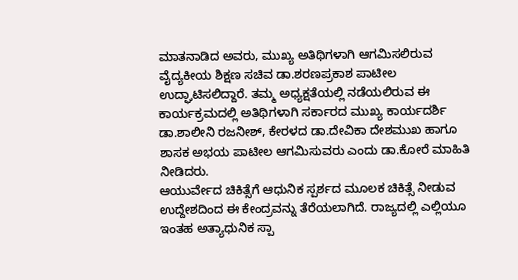ಮಾತನಾಡಿದ ಅವರು, ಮುಖ್ಯ ಅತಿಥಿಗಳಾಗಿ ಆಗಮಿಸಲಿರುವ ವೈದ್ಯಕೀಯ ಶಿಕ್ಷಣ ಸಚಿವ ಡಾ.ಶರಣಪ್ರಕಾಶ ಪಾಟೀಲ ಉದ್ಘಾಟಿಸಲಿದ್ದಾರೆ. ತಮ್ಮ ಅಧ್ಯಕ್ಷತೆಯಲ್ಲಿ ನಡೆಯಲಿರುವ ಈ ಕಾರ್ಯಕ್ರಮದಲ್ಲಿ ಅತಿಥಿಗಳಾಗಿ ಸರ್ಕಾರದ ಮುಖ್ಯ ಕಾರ್ಯದರ್ಶಿ ಡಾ.ಶಾಲೀನಿ ರಜನೀಶ್, ಕೇರಳದ ಡಾ.ದೇವಿಕಾ ದೇಶಮುಖ ಹಾಗೂ ಶಾಸಕ ಅಭಯ ಪಾಟೀಲ ಆಗಮಿಸುವರು ಎಂದು ಡಾ.ಕೋರೆ ಮಾಹಿತಿ ನೀಡಿದರು.
ಆಯುರ್ವೇದ ಚಿಕಿತ್ಸೆಗೆ ಆಧುನಿಕ ಸ್ಪರ್ಶದ ಮೂಲಕ ಚಿಕಿತ್ಸೆ ನೀಡುವ ಉದ್ದೇಶದಿಂದ ಈ ಕೇಂದ್ರವನ್ನು ತೆರೆಯಲಾಗಿದೆ. ರಾಜ್ಯದಲ್ಲಿ ಎಲ್ಲಿಯೂ ಇಂತಹ ಅತ್ಯಾಧುನಿಕ ಸ್ಪಾ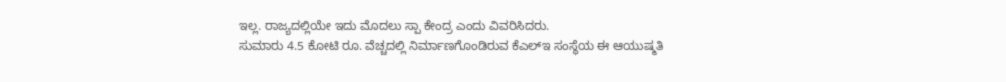ಇಲ್ಲ. ರಾಜ್ಯದಲ್ಲಿಯೇ ಇದು ಮೊದಲು ಸ್ಪಾ ಕೇಂದ್ರ ಎಂದು ವಿವರಿಸಿದರು.
ಸುಮಾರು 4.5 ಕೋಟಿ ರೂ. ವೆಚ್ಚದಲ್ಲಿ ನಿರ್ಮಾಣಗೊಂಡಿರುವ ಕೆಎಲ್ಇ ಸಂಸ್ಥೆಯ ಈ ಆಯುಷ್ಮತಿ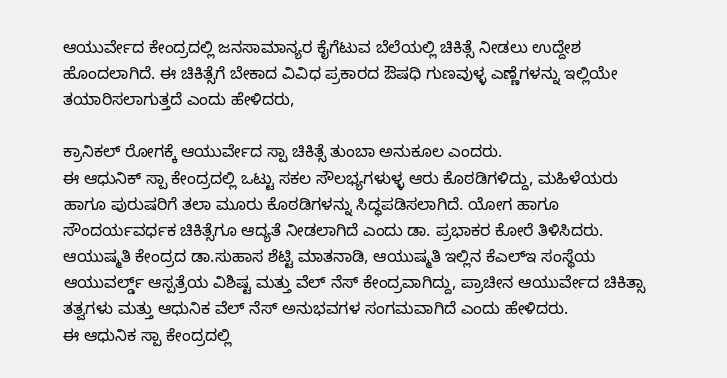ಆಯುರ್ವೇದ ಕೇಂದ್ರದಲ್ಲಿ ಜನಸಾಮಾನ್ಯರ ಕೈಗೆಟುವ ಬೆಲೆಯಲ್ಲಿ ಚಿಕಿತ್ಸೆ ನೀಡಲು ಉದ್ದೇಶ ಹೊಂದಲಾಗಿದೆ. ಈ ಚಿಕಿತ್ಸೆಗೆ ಬೇಕಾದ ವಿವಿಧ ಪ್ರಕಾರದ ಔಷಧಿ ಗುಣವುಳ್ಳ ಎಣ್ಣೆಗಳನ್ನು ಇಲ್ಲಿಯೇ ತಯಾರಿಸಲಾಗುತ್ತದೆ ಎಂದು ಹೇಳಿದರು,

ಕ್ರಾನಿಕಲ್ ರೋಗಕ್ಕೆ ಆಯುರ್ವೇದ ಸ್ಪಾ ಚಿಕಿತ್ಸೆ ತುಂಬಾ ಅನುಕೂಲ ಎಂದರು.
ಈ ಆಧುನಿಕ್ ಸ್ಪಾ ಕೇಂದ್ರದಲ್ಲಿ ಒಟ್ಟು ಸಕಲ ಸೌಲಭ್ಯಗಳುಳ್ಳ ಆರು ಕೊಠಡಿಗಳಿದ್ದು, ಮಹಿಳೆಯರು ಹಾಗೂ ಪುರುಷರಿಗೆ ತಲಾ ಮೂರು ಕೊಠಡಿಗಳನ್ನು ಸಿದ್ಧಪಡಿಸಲಾಗಿದೆ. ಯೋಗ ಹಾಗೂ ಸೌಂದರ್ಯವರ್ಧಕ ಚಿಕಿತ್ಸೆಗೂ ಆದ್ಯತೆ ನೀಡಲಾಗಿದೆ ಎಂದು ಡಾ. ಪ್ರಭಾಕರ ಕೋರೆ ತಿಳಿಸಿದರು.
ಆಯುಷ್ಮತಿ ಕೇಂದ್ರದ ಡಾ.ಸುಹಾಸ ಶೆಟ್ಟಿ ಮಾತನಾಡಿ, ಆಯುಷ್ಮತಿ ಇಲ್ಲಿನ ಕೆಎಲ್ಇ ಸಂಸ್ಥೆಯ ಆಯುವರ್ಲ್ಡ್ ಆಸ್ಪತ್ರೆಯ ವಿಶಿಷ್ಟ ಮತ್ತು ವೆಲ್ ನೆಸ್ ಕೇಂದ್ರವಾಗಿದ್ದು, ಪ್ರಾಚೀನ ಆಯುರ್ವೇದ ಚಿಕಿತ್ಸಾ ತತ್ವಗಳು ಮತ್ತು ಆಧುನಿಕ ವೆಲ್ ನೆಸ್ ಅನುಭವಗಳ ಸಂಗಮವಾಗಿದೆ ಎಂದು ಹೇಳಿದರು.
ಈ ಆಧುನಿಕ ಸ್ಪಾ ಕೇಂದ್ರದಲ್ಲಿ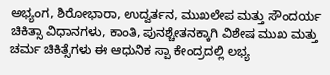ಅಭ್ಯಂಗ, ಶಿರೋಭಾರಾ, ಉದ್ವರ್ತನ, ಮುಖಲೇಪ ಮತ್ತು ಸೌಂದರ್ಯ ಚಿಕಿತ್ಸಾ ವಿಧಾನಗಳು, ಕಾಂತಿ, ಪುನಶ್ಚೇತನಕ್ಕಾಗಿ ವಿಶೇಷ ಮುಖ ಮತ್ತು ಚರ್ಮ ಚಿಕಿತ್ಸೆಗಳು ಈ ಆಧುನಿಕ ಸ್ಪಾ ಕೇಂದ್ರದಲ್ಲಿ ಲಭ್ಯ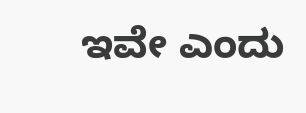ಇವೇ ಎಂದು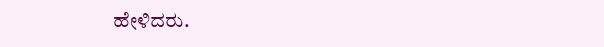ಹೇಳಿದರು.